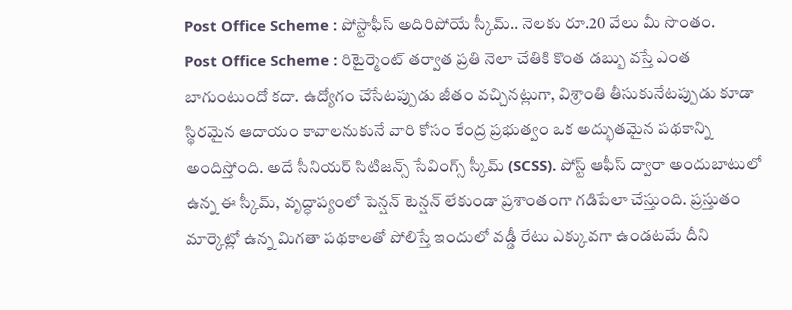Post Office Scheme : పోస్టాఫీస్ అదిరిపోయే స్కీమ్.. నెలకు రూ.20 వేలు మీ సొంతం.
Post Office Scheme : రిటైర్మెంట్ తర్వాత ప్రతి నెలా చేతికి కొంత డబ్బు వస్తే ఎంత బాగుంటుందో కదా. ఉద్యోగం చేసేటప్పుడు జీతం వచ్చినట్లుగా, విశ్రాంతి తీసుకునేటప్పుడు కూడా స్థిరమైన ఆదాయం కావాలనుకునే వారి కోసం కేంద్ర ప్రభుత్వం ఒక అద్భుతమైన పథకాన్ని అందిస్తోంది. అదే సీనియర్ సిటిజన్స్ సేవింగ్స్ స్కీమ్ (SCSS). పోస్ట్ ఆఫీస్ ద్వారా అందుబాటులో ఉన్న ఈ స్కీమ్, వృద్ధాప్యంలో పెన్షన్ టెన్షన్ లేకుండా ప్రశాంతంగా గడిపేలా చేస్తుంది. ప్రస్తుతం మార్కెట్లో ఉన్న మిగతా పథకాలతో పోలిస్తే ఇందులో వడ్డీ రేటు ఎక్కువగా ఉండటమే దీని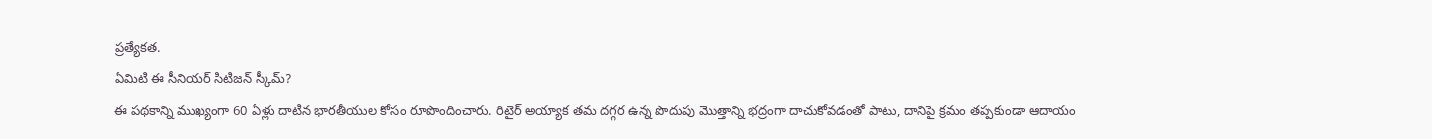ప్రత్యేకత.
ఏమిటి ఈ సీనియర్ సిటిజన్ స్కీమ్?
ఈ పథకాన్ని ముఖ్యంగా 60 ఏళ్లు దాటిన భారతీయుల కోసం రూపొందించారు. రిటైర్ అయ్యాక తమ దగ్గర ఉన్న పొదుపు మొత్తాన్ని భద్రంగా దాచుకోవడంతో పాటు, దానిపై క్రమం తప్పకుండా ఆదాయం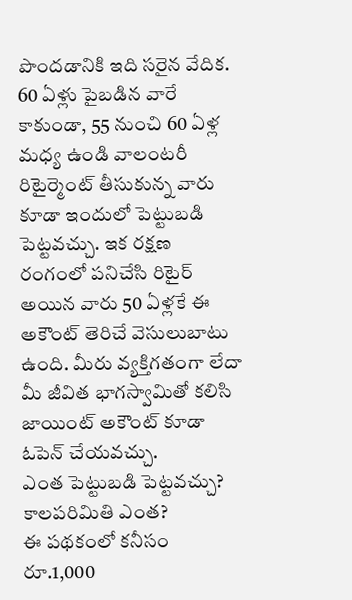పొందడానికి ఇది సరైన వేదిక. 60 ఏళ్లు పైబడిన వారే కాకుండా, 55 నుంచి 60 ఏళ్ల మధ్య ఉండి వాలంటరీ రిటైర్మెంట్ తీసుకున్న వారు కూడా ఇందులో పెట్టుబడి పెట్టవచ్చు. ఇక రక్షణ రంగంలో పనిచేసి రిటైర్ అయిన వారు 50 ఏళ్లకే ఈ అకౌంట్ తెరిచే వెసులుబాటు ఉంది. మీరు వ్యక్తిగతంగా లేదా మీ జీవిత భాగస్వామితో కలిసి జాయింట్ అకౌంట్ కూడా ఓపెన్ చేయవచ్చు.
ఎంత పెట్టుబడి పెట్టవచ్చు? కాలపరిమితి ఎంత?
ఈ పథకంలో కనీసం రూ.1,000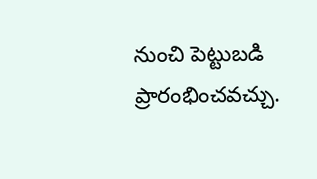నుంచి పెట్టుబడి ప్రారంభించవచ్చు.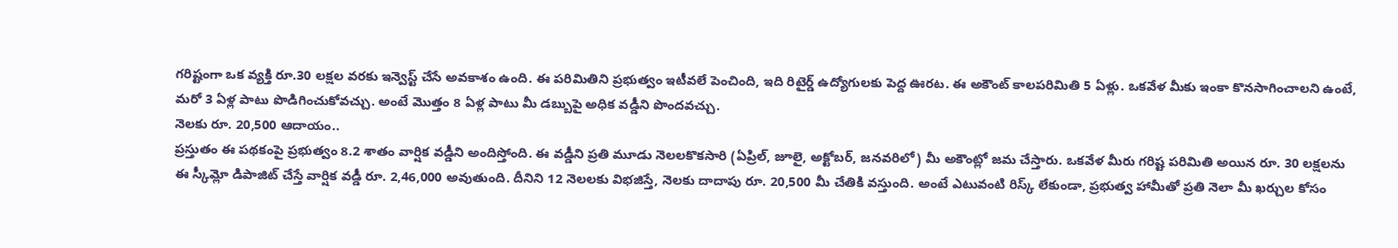గరిష్టంగా ఒక వ్యక్తి రూ.30 లక్షల వరకు ఇన్వెస్ట్ చేసే అవకాశం ఉంది. ఈ పరిమితిని ప్రభుత్వం ఇటీవలే పెంచింది, ఇది రిటైర్డ్ ఉద్యోగులకు పెద్ద ఊరట. ఈ అకౌంట్ కాలపరిమితి 5 ఏళ్లు. ఒకవేళ మీకు ఇంకా కొనసాగించాలని ఉంటే, మరో 3 ఏళ్ల పాటు పొడిగించుకోవచ్చు. అంటే మొత్తం 8 ఏళ్ల పాటు మీ డబ్బుపై అధిక వడ్డీని పొందవచ్చు.
నెలకు రూ. 20,500 ఆదాయం..
ప్రస్తుతం ఈ పథకంపై ప్రభుత్వం 8.2 శాతం వార్షిక వడ్డీని అందిస్తోంది. ఈ వడ్డీని ప్రతి మూడు నెలలకొకసారి (ఏప్రిల్, జూలై, అక్టోబర్, జనవరిలో) మీ అకౌంట్లో జమ చేస్తారు. ఒకవేళ మీరు గరిష్ట పరిమితి అయిన రూ. 30 లక్షలను ఈ స్కీమ్లో డిపాజిట్ చేస్తే వార్షిక వడ్డీ రూ. 2,46,000 అవుతుంది. దీనిని 12 నెలలకు విభజిస్తే, నెలకు దాదాపు రూ. 20,500 మీ చేతికి వస్తుంది. అంటే ఎటువంటి రిస్క్ లేకుండా, ప్రభుత్వ హామీతో ప్రతి నెలా మీ ఖర్చుల కోసం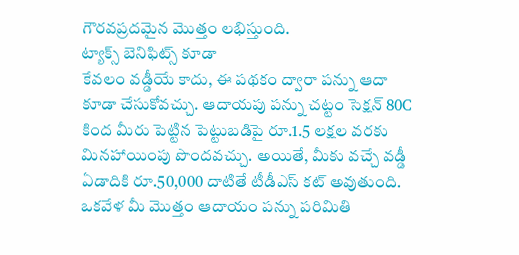గౌరవప్రదమైన మొత్తం లభిస్తుంది.
ట్యాక్స్ బెనిఫిట్స్ కూడా
కేవలం వడ్డీయే కాదు, ఈ పథకం ద్వారా పన్ను ఆదా కూడా చేసుకోవచ్చు. ఆదాయపు పన్ను చట్టం సెక్షన్ 80C కింద మీరు పెట్టిన పెట్టుబడిపై రూ.1.5 లక్షల వరకు మినహాయింపు పొందవచ్చు. అయితే, మీకు వచ్చే వడ్డీ ఏడాదికి రూ.50,000 దాటితే టీడీఎస్ కట్ అవుతుంది. ఒకవేళ మీ మొత్తం ఆదాయం పన్ను పరిమితి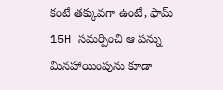కంటే తక్కువగా ఉంటే, ఫామ్ 15H సమర్పించి ఆ పన్ను మినహాయింపును కూడా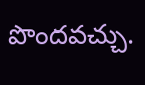పొందవచ్చు.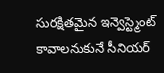సురక్షితమైన ఇన్వెస్ట్మెంట్ కావాలనుకునే సీనియర్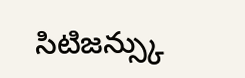సిటిజన్స్కు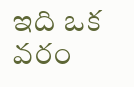ఇది ఒక వరం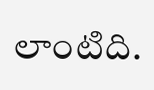లాంటిది.